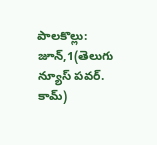పాలకొల్లు: జూన్,1(తెలుగు న్యూస్ పవర్. కామ్)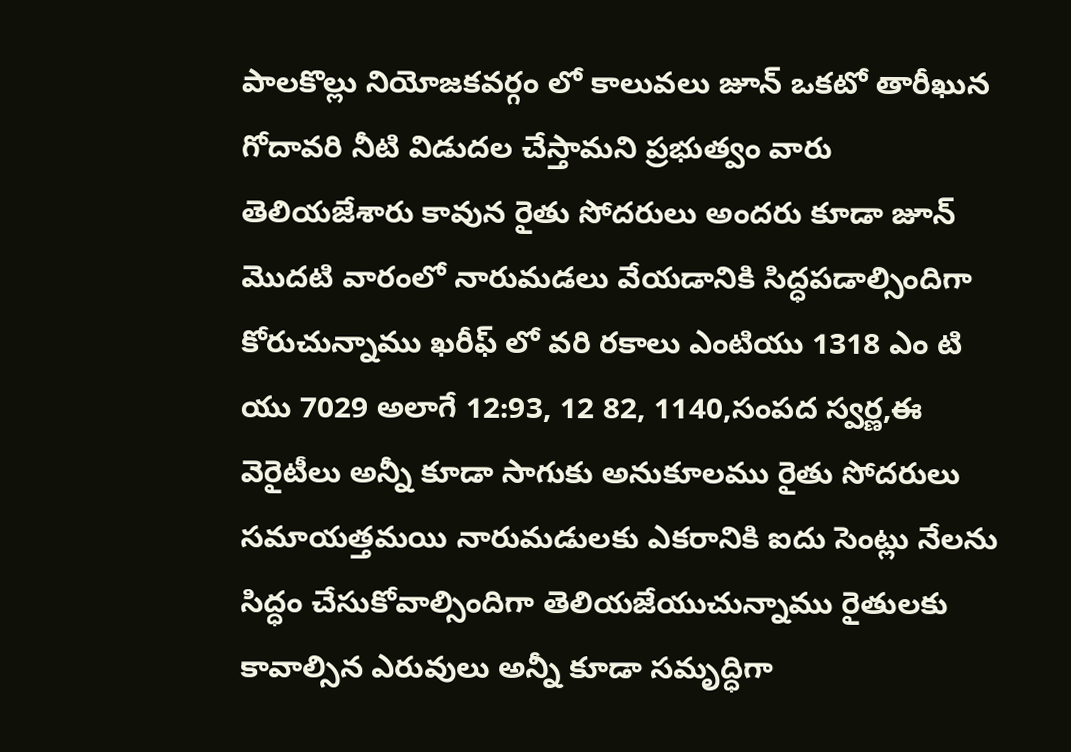పాలకొల్లు నియోజకవర్గం లో కాలువలు జూన్ ఒకటో తారీఖున గోదావరి నీటి విడుదల చేస్తామని ప్రభుత్వం వారు తెలియజేశారు కావున రైతు సోదరులు అందరు కూడా జూన్ మొదటి వారంలో నారుమడలు వేయడానికి సిద్ధపడాల్సిందిగా కోరుచున్నాము ఖరీఫ్ లో వరి రకాలు ఎంటియు 1318 ఎం టి యు 7029 అలాగే 12:93, 12 82, 1140,సంపద స్వర్ణ,ఈ వెరైటీలు అన్నీ కూడా సాగుకు అనుకూలము రైతు సోదరులు సమాయత్తమయి నారుమడులకు ఎకరానికి ఐదు సెంట్లు నేలను సిద్ధం చేసుకోవాల్సిందిగా తెలియజేయుచున్నాము రైతులకు కావాల్సిన ఎరువులు అన్నీ కూడా సమృద్ధిగా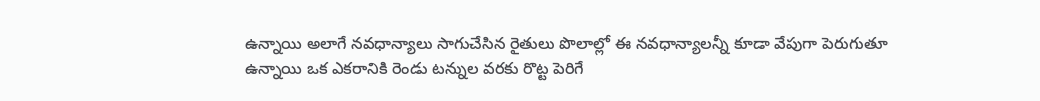ఉన్నాయి అలాగే నవధాన్యాలు సాగుచేసిన రైతులు పొలాల్లో ఈ నవధాన్యాలన్నీ కూడా వేపుగా పెరుగుతూ ఉన్నాయి ఒక ఎకరానికి రెండు టన్నుల వరకు రొట్ట పెరిగే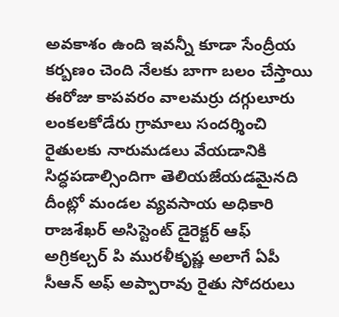అవకాశం ఉంది ఇవన్నీ కూడా సేంద్రీయ కర్బణం చెంది నేలకు బాగా బలం చేస్తాయి ఈరోజు కాపవరం వాలమర్రు దగ్గులూరు లంకలకోడేరు గ్రామాలు సందర్శించి రైతులకు నారుమడలు వేయడానికి సిద్ధపడాల్సిందిగా తెలియజేయడమైనది దీంట్లో మండల వ్యవసాయ అధికారి రాజశేఖర్ అసిస్టెంట్ డైరెక్టర్ ఆఫ్ అగ్రికల్చర్ పి మురళీకృష్ణ అలాగే ఏపీ సీఆన్ అఫ్ అప్పారావు రైతు సోదరులు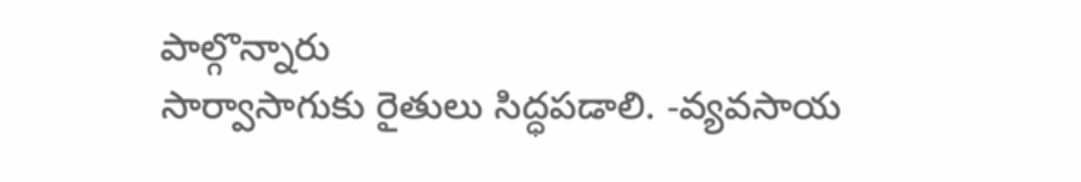పాల్గొన్నారు
సార్వాసాగుకు రైతులు సిద్ధపడాలి. -వ్యవసాయ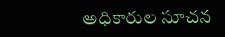అధికారుల సూచన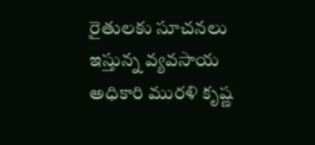రైతులకు సూచనలు ఇస్తున్న వ్యవసాయ అధికారి మురళి కృష్ణ